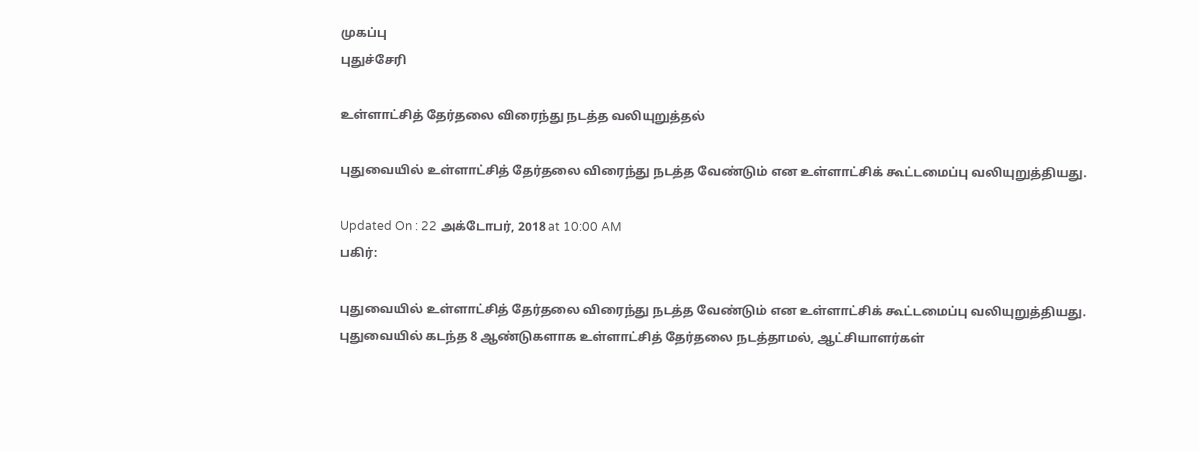முகப்பு
புதுச்சேரி

உள்ளாட்சித் தேர்தலை விரைந்து நடத்த வலியுறுத்தல்

புதுவையில் உள்ளாட்சித் தேர்தலை விரைந்து நடத்த வேண்டும் என உள்ளாட்சிக் கூட்டமைப்பு வலியுறுத்தியது.

Updated On : 22 அக்டோபர், 2018 at 10:00 AM
பகிர்:

புதுவையில் உள்ளாட்சித் தேர்தலை விரைந்து நடத்த வேண்டும் என உள்ளாட்சிக் கூட்டமைப்பு வலியுறுத்தியது.
புதுவையில் கடந்த 8 ஆண்டுகளாக உள்ளாட்சித் தேர்தலை நடத்தாமல், ஆட்சியாளர்கள்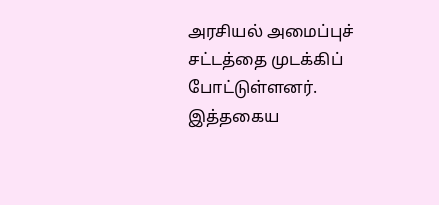அரசியல் அமைப்புச் சட்டத்தை முடக்கிப் போட்டுள்ளனர். இத்தகைய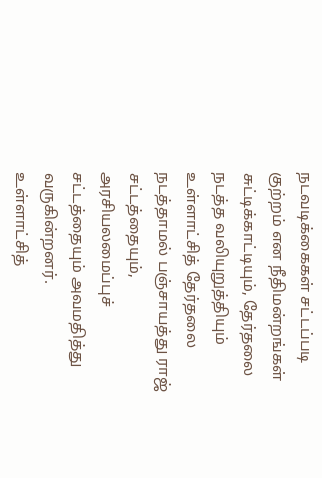நடவடிக்கைகள் சட்டப்படி குற்றம் என நீதிமன்றங்கள் சுட்டிக்காட்டியும், தேர்தலை நடத்த வலியுறுத்தியும் உள்ளாட்சித் தேர்தலை நடத்தாமல் பஞ்சாயத்து ராஜ் சட்டத்தையும், அரசியலமைப்புச் சட்டத்தையும் அவமதித்து வருகின்றனர்.
உள்ளாட்சித்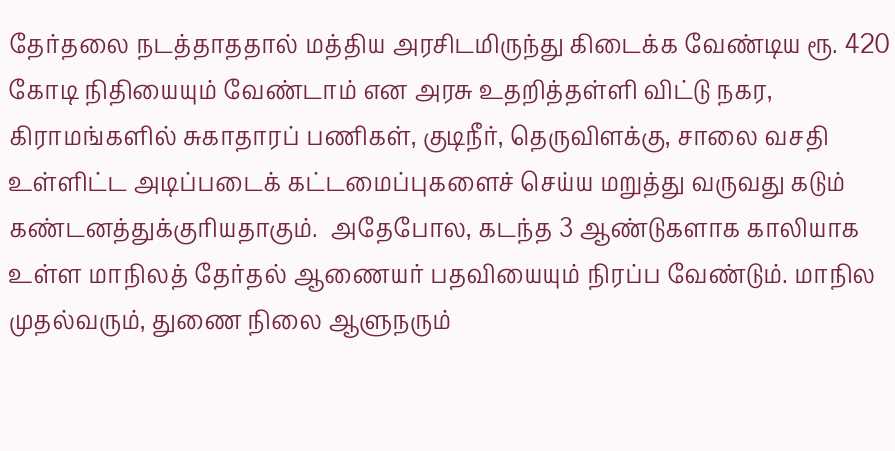தேர்தலை நடத்தாததால் மத்திய அரசிடமிருந்து கிடைக்க வேண்டிய ரூ. 420 கோடி நிதியையும் வேண்டாம் என அரசு உதறித்தள்ளி விட்டு நகர, கிராமங்களில் சுகாதாரப் பணிகள், குடிநீர், தெருவிளக்கு, சாலை வசதி உள்ளிட்ட அடிப்படைக் கட்டமைப்புகளைச் செய்ய மறுத்து வருவது கடும் கண்டனத்துக்குரியதாகும்.  அதேபோல, கடந்த 3 ஆண்டுகளாக காலியாக உள்ள மாநிலத் தேர்தல் ஆணையர் பதவியையும் நிரப்ப வேண்டும். மாநில முதல்வரும், துணை நிலை ஆளுநரும்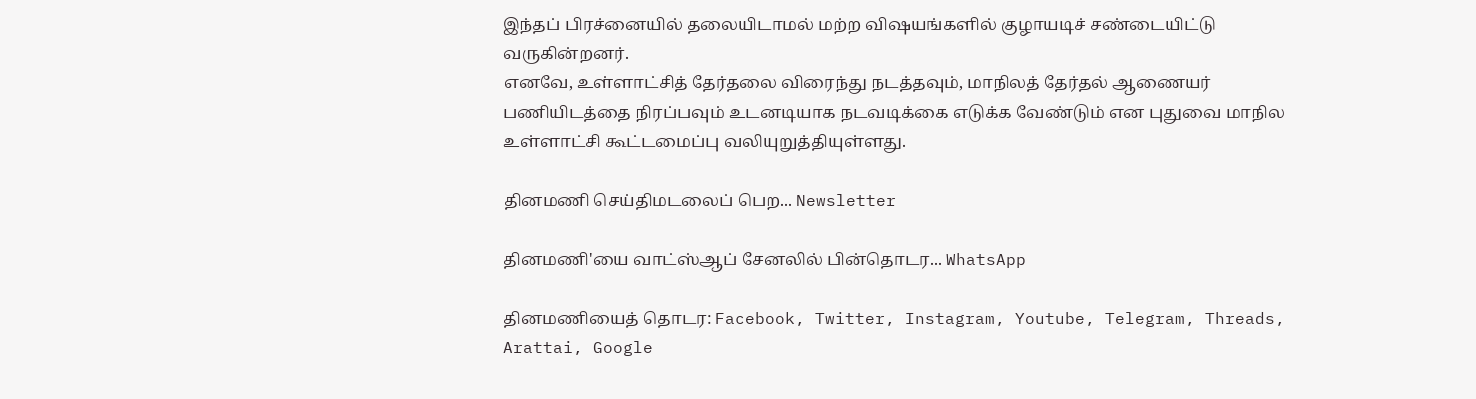இந்தப் பிரச்னையில் தலையிடாமல் மற்ற விஷயங்களில் குழாயடிச் சண்டையிட்டு வருகின்றனர்.
எனவே, உள்ளாட்சித் தேர்தலை விரைந்து நடத்தவும், மாநிலத் தேர்தல் ஆணையர் பணியிடத்தை நிரப்பவும் உடனடியாக நடவடிக்கை எடுக்க வேண்டும் என புதுவை மாநில உள்ளாட்சி கூட்டமைப்பு வலியுறுத்தியுள்ளது.

தினமணி செய்திமடலைப் பெற... Newsletter

தினமணி'யை வாட்ஸ்ஆப் சேனலில் பின்தொடர... WhatsApp

தினமணியைத் தொடர: Facebook, Twitter, Instagram, Youtube, Telegram, Threads, Arattai, Google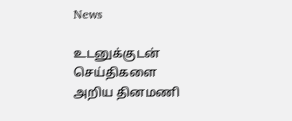News

உடனுக்குடன் செய்திகளை அறிய தினமணி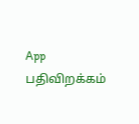App பதிவிறக்கம்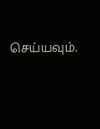செய்யவும்.